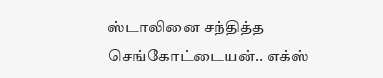ஸ்டாலினை சந்தித்த செங்கோட்டையன்.. எக்ஸ்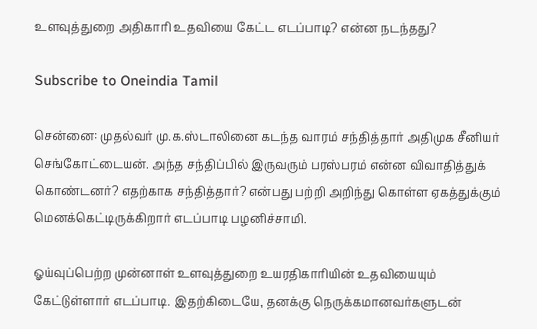உளவுத்துறை அதிகாரி உதவியை கேட்ட எடப்பாடி? என்ன நடந்தது?

Subscribe to Oneindia Tamil

சென்னை: முதல்வர் மு.க.ஸ்டாலினை கடந்த வாரம் சந்தித்தார் அதிமுக சீனியர் செங்கோட்டையன். அந்த சந்திப்பில் இருவரும் பரஸ்பரம் என்ன விவாதித்துக் கொண்டனர்? எதற்காக சந்தித்தார்? என்பது பற்றி அறிந்து கொள்ள ஏகத்துக்கும் மெனக்கெட்டிருக்கிறார் எடப்பாடி பழனிச்சாமி.

ஓய்வுப்பெற்ற முன்னாள் உளவுத்துறை உயரதிகாரியின் உதவியையும் கேட்டுள்ளார் எடப்பாடி. இதற்கிடையே, தனக்கு நெருக்கமானவர்களுடன்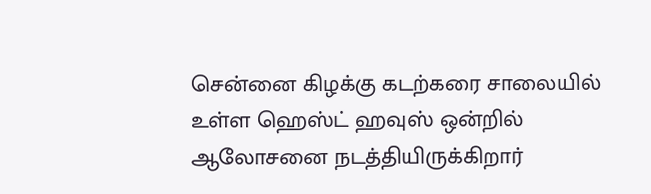சென்னை கிழக்கு கடற்கரை சாலையில் உள்ள ஹெஸ்ட் ஹவுஸ் ஒன்றில் ஆலோசனை நடத்தியிருக்கிறார்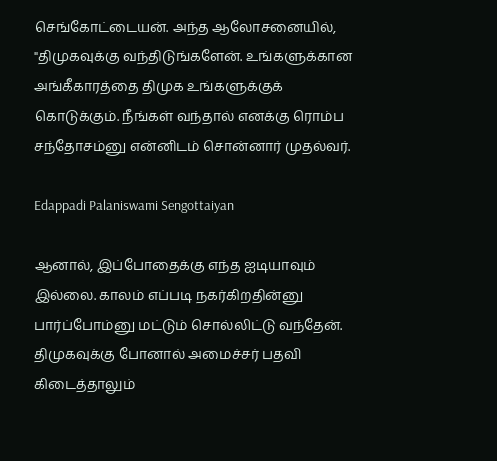செங்கோட்டையன். அந்த ஆலோசனையில், "திமுகவுக்கு வந்திடுங்களேன். உங்களுக்கான அங்கீகாரத்தை திமுக உங்களுக்குக் கொடுக்கும். நீங்கள் வந்தால் எனக்கு ரொம்ப சந்தோசம்னு என்னிடம் சொன்னார் முதல்வர்.

Edappadi Palaniswami Sengottaiyan

ஆனால், இப்போதைக்கு எந்த ஐடியாவும் இல்லை. காலம் எப்படி நகர்கிறதின்னு பார்ப்போம்னு மட்டும் சொல்லிட்டு வந்தேன். திமுகவுக்கு போனால் அமைச்சர் பதவி கிடைத்தாலும்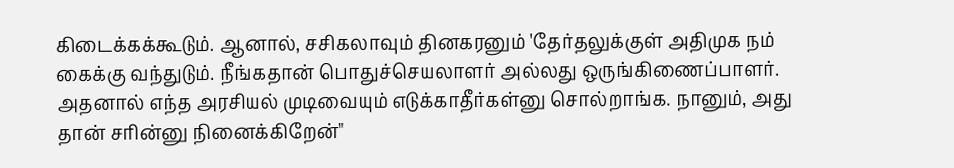கிடைக்கக்கூடும். ஆனால், சசிகலாவும் தினகரனும் 'தேர்தலுக்குள் அதிமுக நம் கைக்கு வந்துடும். நீங்கதான் பொதுச்செயலாளர் அல்லது ஒருங்கிணைப்பாளர். அதனால் எந்த அரசியல் முடிவையும் எடுக்காதீர்கள்னு சொல்றாங்க. நானும், அது தான் சரின்னு நினைக்கிறேன்"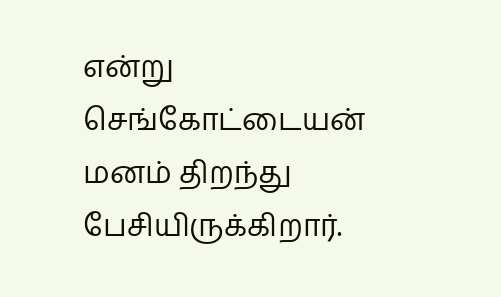என்று செங்கோட்டையன் மனம் திறந்து பேசியிருக்கிறார்.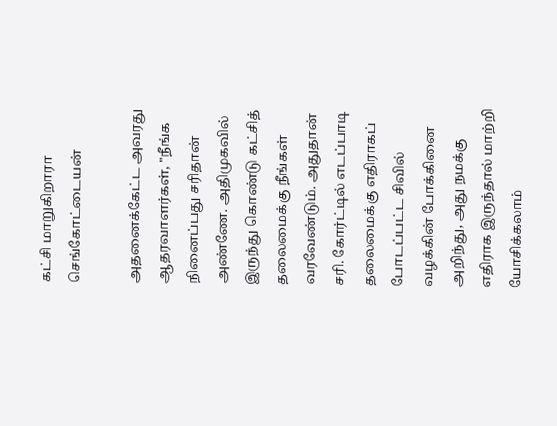கட்சி மாறுகிறாரா செங்கோட்டையன்

அதனைக்கேட்ட அவரது ஆதரவாளர்கள், "நீங்க நினைப்பது சரிதான் அண்ணே. அதிமுகவில் இருந்து கொண்டு கட்சித் தலைமைக்கு நீங்கள் வரவேண்டும். அதுதான் சரி. கோர்ட்டில் எடப்பாடி தலைமைக்கு எதிராகப் போடப்பட்ட சிவில் வழக்கின் போக்கினை அறிந்து, அது நமக்கு எதிராக இருந்தால் மாற்றி யோசிக்கலாம்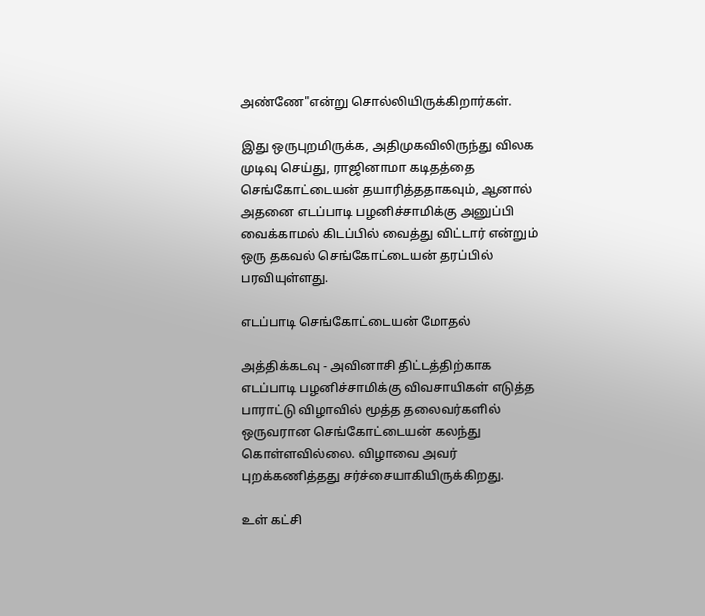அண்ணே"என்று சொல்லியிருக்கிறார்கள்.

இது ஒருபுறமிருக்க, அதிமுகவிலிருந்து விலக முடிவு செய்து, ராஜினாமா கடிதத்தை செங்கோட்டையன் தயாரித்ததாகவும், ஆனால் அதனை எடப்பாடி பழனிச்சாமிக்கு அனுப்பி வைக்காமல் கிடப்பில் வைத்து விட்டார் என்றும் ஒரு தகவல் செங்கோட்டையன் தரப்பில் பரவியுள்ளது.

எடப்பாடி செங்கோட்டையன் மோதல்

அத்திக்கடவு - அவினாசி திட்டத்திற்காக எடப்பாடி பழனிச்சாமிக்கு விவசாயிகள் எடுத்த பாராட்டு விழாவில் மூத்த தலைவர்களில் ஒருவரான செங்கோட்டையன் கலந்து கொள்ளவில்லை. விழாவை அவர் புறக்கணித்தது சர்ச்சையாகியிருக்கிறது.

உள் கட்சி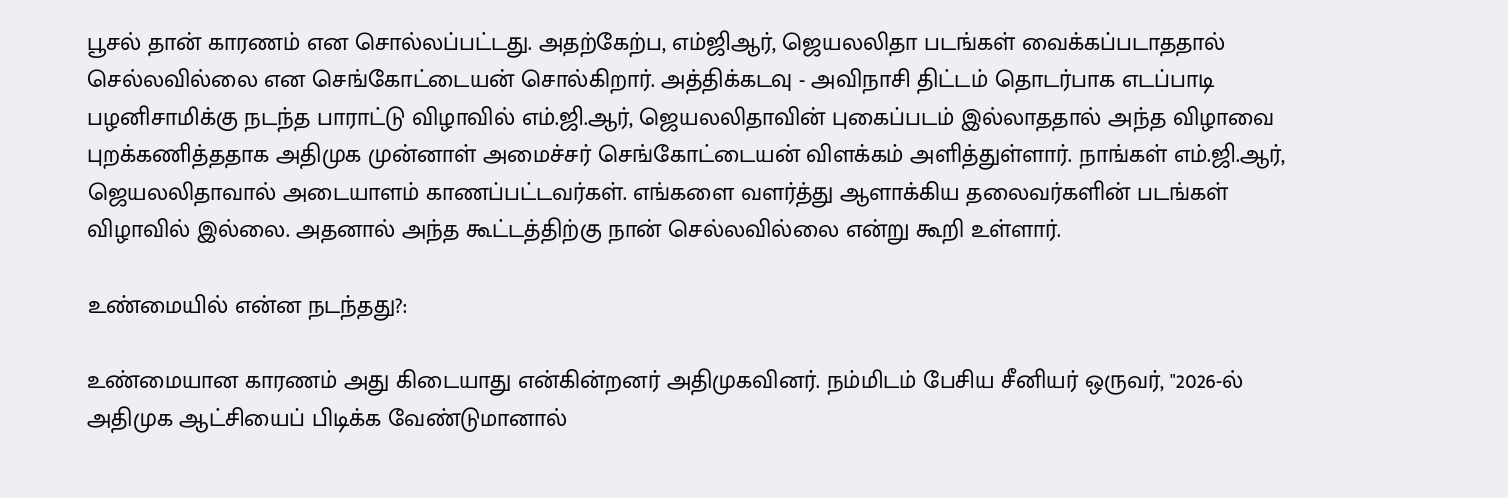பூசல் தான் காரணம் என சொல்லப்பட்டது. அதற்கேற்ப, எம்ஜிஆர், ஜெயலலிதா படங்கள் வைக்கப்படாததால் செல்லவில்லை என செங்கோட்டையன் சொல்கிறார். அத்திக்கடவு - அவிநாசி திட்டம் தொடர்பாக எடப்பாடி பழனிசாமிக்கு நடந்த பாராட்டு விழாவில் எம்.ஜி.ஆர், ஜெயலலிதாவின் புகைப்படம் இல்லாததால் அந்த விழாவை புறக்கணித்ததாக அதிமுக முன்னாள் அமைச்சர் செங்கோட்டையன் விளக்கம் அளித்துள்ளார். நாங்கள் எம்.ஜி.ஆர், ஜெயலலிதாவால் அடையாளம் காணப்பட்டவர்கள். எங்களை வளர்த்து ஆளாக்கிய தலைவர்களின் படங்கள் விழாவில் இல்லை. அதனால் அந்த கூட்டத்திற்கு நான் செல்லவில்லை என்று கூறி உள்ளார்.

உண்மையில் என்ன நடந்தது?:

உண்மையான காரணம் அது கிடையாது என்கின்றனர் அதிமுகவினர். நம்மிடம் பேசிய சீனியர் ஒருவர், "2026-ல் அதிமுக ஆட்சியைப் பிடிக்க வேண்டுமானால்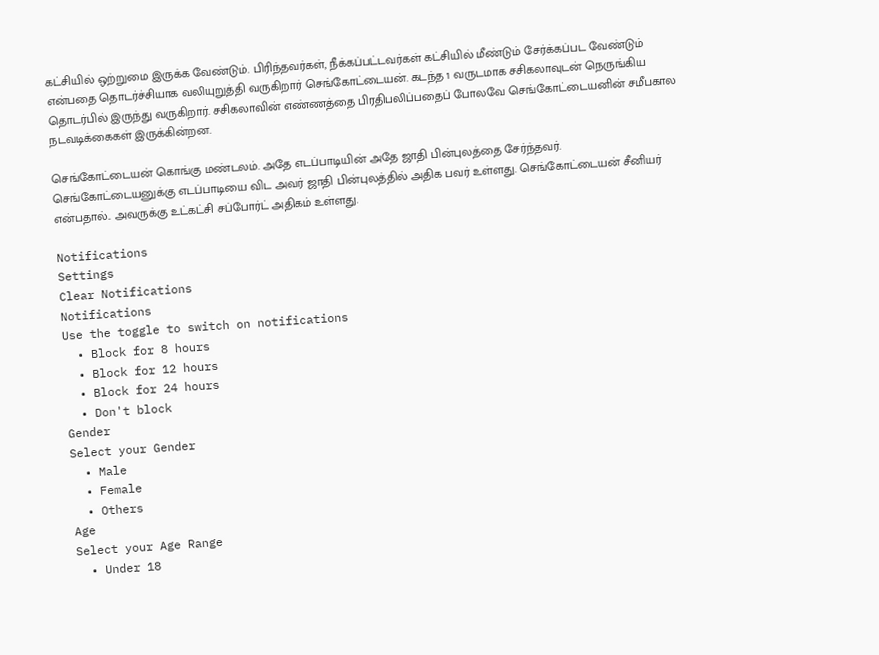கட்சியில் ஒற்றுமை இருக்க வேண்டும். பிரிந்தவர்கள், நீக்கப்பட்டவர்கள் கட்சியில் மீண்டும் சேர்க்கப்பட வேண்டும் என்பதை தொடர்ச்சியாக வலியுறுத்தி வருகிறார் செங்கோட்டையன். கடந்த 1 வருடமாக சசிகலாவுடன் நெருங்கிய தொடர்பில் இருந்து வருகிறார். சசிகலாவின் எண்ணத்தை பிரதிபலிப்பதைப் போலவே செங்கோட்டையனின் சமீபகால நடவடிக்கைகள் இருக்கின்றன.

செங்கோட்டையன் கொங்கு மண்டலம். அதே எடப்பாடியின் அதே ஜாதி பின்புலத்தை சேர்ந்தவர். செங்கோட்டையனுக்கு எடப்பாடியை விட அவர் ஜாதி பின்புலத்தில் அதிக பவர் உள்ளது. செங்கோட்டையன் சீனியர் என்பதால்.. அவருக்கு உட்கட்சி சப்போர்ட் அதிகம் உள்ளது.

Notifications
Settings
Clear Notifications
Notifications
Use the toggle to switch on notifications
  • Block for 8 hours
  • Block for 12 hours
  • Block for 24 hours
  • Don't block
Gender
Select your Gender
  • Male
  • Female
  • Others
Age
Select your Age Range
  • Under 18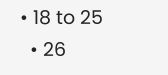• 18 to 25
  • 26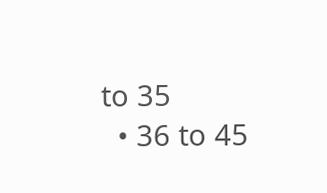to 35
  • 36 to 45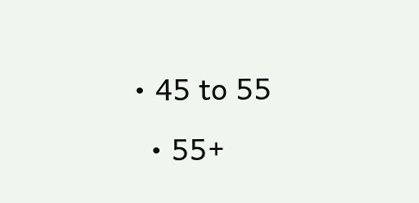• 45 to 55
  • 55+